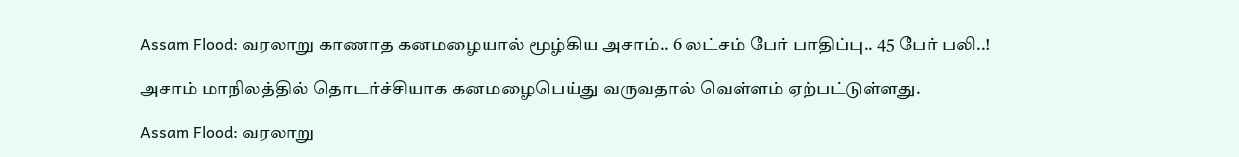Assam Flood: வரலாறு காணாத கனமழையால் மூழ்கிய அசாம்.. 6 லட்சம் பேர் பாதிப்பு.. 45 பேர் பலி..!

அசாம் மாநிலத்தில் தொடர்ச்சியாக கனமழைபெய்து வருவதால் வெள்ளம் ஏற்பட்டுள்ளது.

Assam Flood: வரலாறு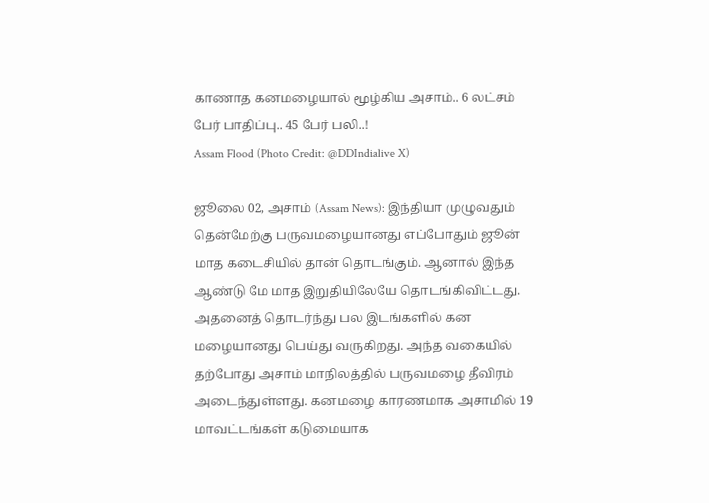காணாத கனமழையால் மூழ்கிய அசாம்.. 6 லட்சம் பேர் பாதிப்பு.. 45 பேர் பலி..!
Assam Flood (Photo Credit: @DDIndialive X)

ஜூலை 02, அசாம் (Assam News): இந்தியா முழுவதும் தென்மேற்கு பருவமழையானது எப்போதும் ஜூன் மாத கடைசியில் தான் தொடங்கும். ஆனால் இந்த ஆண்டு மே மாத இறுதியிலேயே தொடங்கிவிட்டது. அதனைத் தொடர்ந்து பல இடங்களில் கன மழையானது பெய்து வருகிறது. அந்த வகையில் தற்போது அசாம் மாநிலத்தில் பருவமழை தீவிரம் அடைந்துள்ளது. கனமழை காரணமாக அசாமில் 19 மாவட்டங்கள் கடுமையாக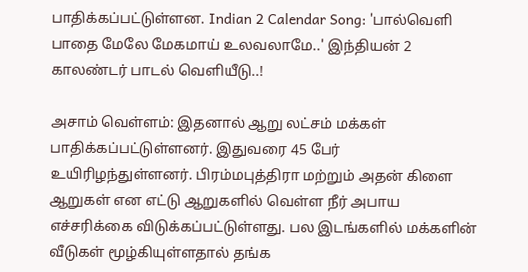பாதிக்கப்பட்டுள்ளன. Indian 2 Calendar Song: 'பால்வெளி பாதை மேலே மேகமாய் உலவலாமே..' இந்தியன் 2 காலண்டர் பாடல் வெளியீடு..!

அசாம் வெள்ளம்: இதனால் ஆறு லட்சம் மக்கள் பாதிக்கப்பட்டுள்ளனர். இதுவரை 45 பேர் உயிரிழந்துள்ளனர். பிரம்மபுத்திரா மற்றும் அதன் கிளை ஆறுகள் என எட்டு ஆறுகளில் வெள்ள நீர் அபாய எச்சரிக்கை விடுக்கப்பட்டுள்ளது. பல இடங்களில் மக்களின் வீடுகள் மூழ்கியுள்ளதால் தங்க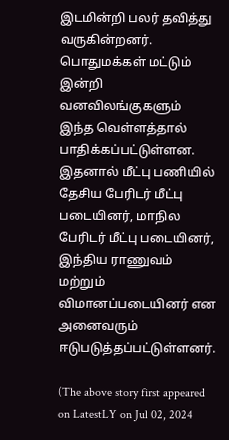இடமின்றி பலர் தவித்து வருகின்றனர். பொதுமக்கள் மட்டும் இன்றி வனவிலங்குகளும் இந்த வெள்ளத்தால் பாதிக்கப்பட்டுள்ளன. இதனால் மீட்பு பணியில் தேசிய பேரிடர் மீட்பு படையினர், மாநில பேரிடர் மீட்பு படையினர், இந்திய ராணுவம் மற்றும் விமானப்படையினர் என அனைவரும் ஈடுபடுத்தப்பட்டுள்ளனர்.

(The above story first appeared on LatestLY on Jul 02, 2024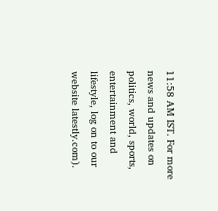11:58 AM IST. For more news and updates on politics, world, sports, entertainment and lifestyle, log on to our website latestly.com).